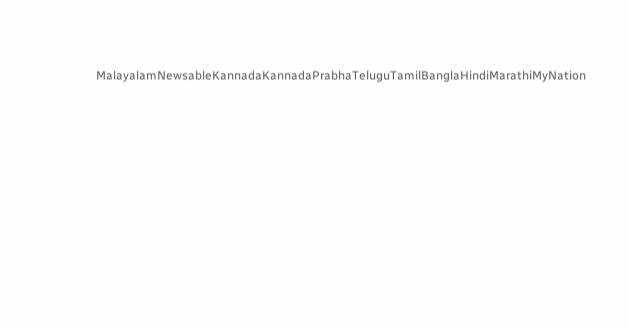MalayalamNewsableKannadaKannadaPrabhaTeluguTamilBanglaHindiMarathiMyNation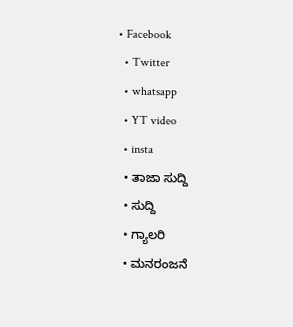• Facebook
  • Twitter
  • whatsapp
  • YT video
  • insta
  • ತಾಜಾ ಸುದ್ದಿ
  • ಸುದ್ದಿ
  • ಗ್ಯಾಲರಿ
  • ಮನರಂಜನೆ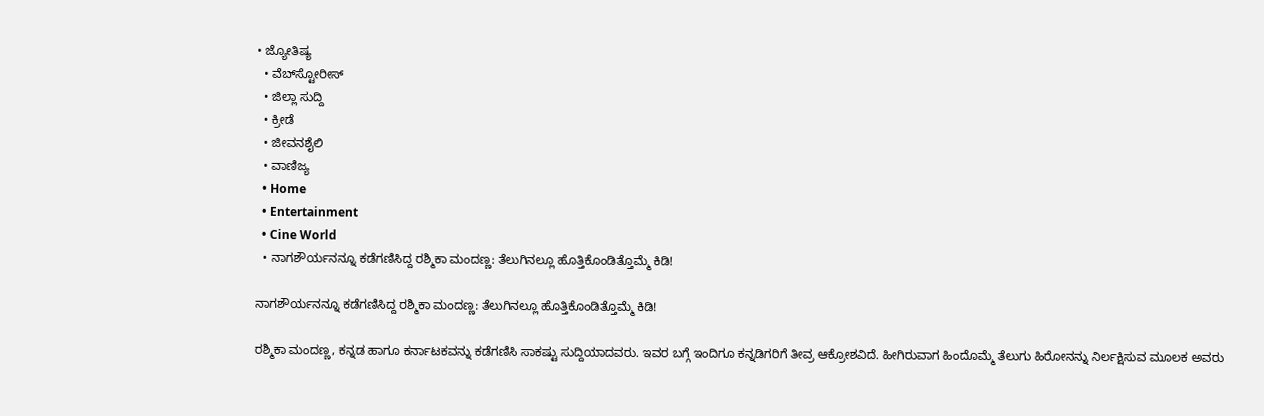• ಜ್ಯೋತಿಷ್ಯ
  • ವೆಬ್‌ಸ್ಟೋರೀಸ್
  • ಜಿಲ್ಲಾ ಸುದ್ದಿ
  • ಕ್ರೀಡೆ
  • ಜೀವನಶೈಲಿ
  • ವಾಣಿಜ್ಯ
  • Home
  • Entertainment
  • Cine World
  • ನಾಗಶೌರ್ಯನನ್ನೂ ಕಡೆಗಣಿಸಿದ್ದ ರಶ್ಮಿಕಾ ಮಂದಣ್ಣ: ತೆಲುಗಿನಲ್ಲೂ ಹೊತ್ತಿಕೊಂಡಿತ್ತೊಮ್ಮೆ ಕಿಡಿ!

ನಾಗಶೌರ್ಯನನ್ನೂ ಕಡೆಗಣಿಸಿದ್ದ ರಶ್ಮಿಕಾ ಮಂದಣ್ಣ: ತೆಲುಗಿನಲ್ಲೂ ಹೊತ್ತಿಕೊಂಡಿತ್ತೊಮ್ಮೆ ಕಿಡಿ!

ರಶ್ಮಿಕಾ ಮಂದಣ್ಣ, ಕನ್ನಡ ಹಾಗೂ ಕರ್ನಾಟಕವನ್ನು ಕಡೆಗಣಿಸಿ ಸಾಕಷ್ಟು ಸುದ್ದಿಯಾದವರು. ಇವರ ಬಗ್ಗೆ ಇಂದಿಗೂ ಕನ್ನಡಿಗರಿಗೆ ತೀವ್ರ ಆಕ್ರೋಶವಿದೆ. ಹೀಗಿರುವಾಗ ಹಿಂದೊಮ್ಮೆ ತೆಲುಗು ಹಿರೋನನ್ನು ನಿರ್ಲಕ್ಷಿಸುವ ಮೂಲಕ ಅವರು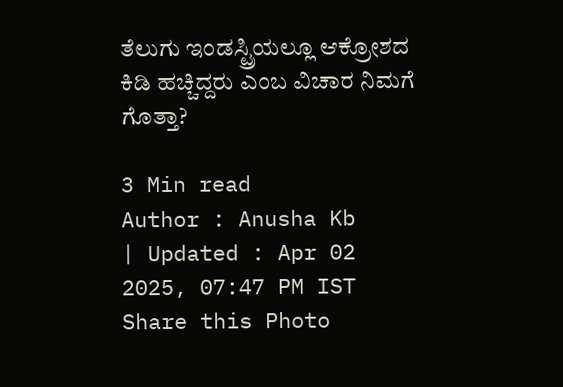ತೆಲುಗು ಇಂಡಸ್ಟ್ರಿಯಲ್ಲೂ ಆಕ್ರೋಶದ ಕಿಡಿ ಹಚ್ಚಿದ್ದರು ಎಂಬ ವಿಚಾರ ನಿಮಗೆ ಗೊತ್ತಾ?

3 Min read
Author : Anusha Kb
| Updated : Apr 02 2025, 07:47 PM IST
Share this Photo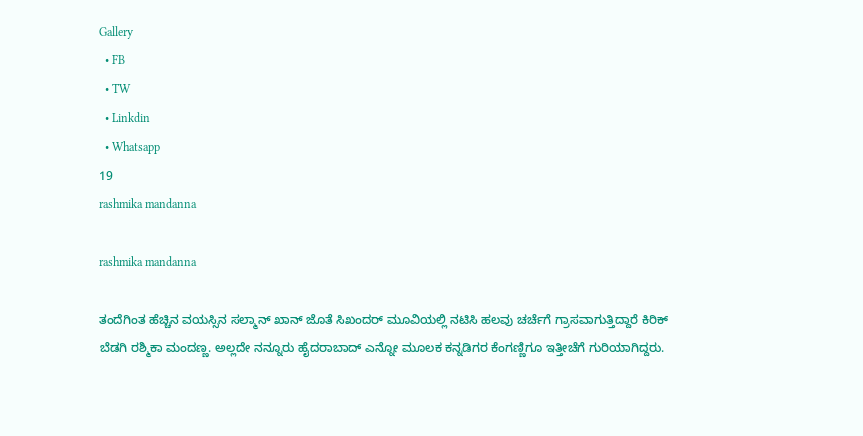Gallery
  • FB
  • TW
  • Linkdin
  • Whatsapp
19
rashmika mandanna

rashmika mandanna

ತಂದೆಗಿಂತ ಹೆಚ್ಚಿನ ವಯಸ್ಸಿನ ಸಲ್ಮಾನ್ ಖಾನ್ ಜೊತೆ ಸಿಖಂದರ್ ಮೂವಿಯಲ್ಲಿ ನಟಿಸಿ ಹಲವು ಚರ್ಚೆಗೆ ಗ್ರಾಸವಾಗುತ್ತಿದ್ದಾರೆ ಕಿರಿಕ್ ಬೆಡಗಿ ರಶ್ಮಿಕಾ ಮಂದಣ್ಣ. ಅಲ್ಲದೇ ನನ್ನೂರು ಹೈದರಾಬಾದ್ ಎನ್ನೋ ಮೂಲಕ ಕನ್ನಡಿಗರ ಕೆಂಗಣ್ಣಿಗೂ ಇತ್ತೀಚೆಗೆ ಗುರಿಯಾಗಿದ್ದರು.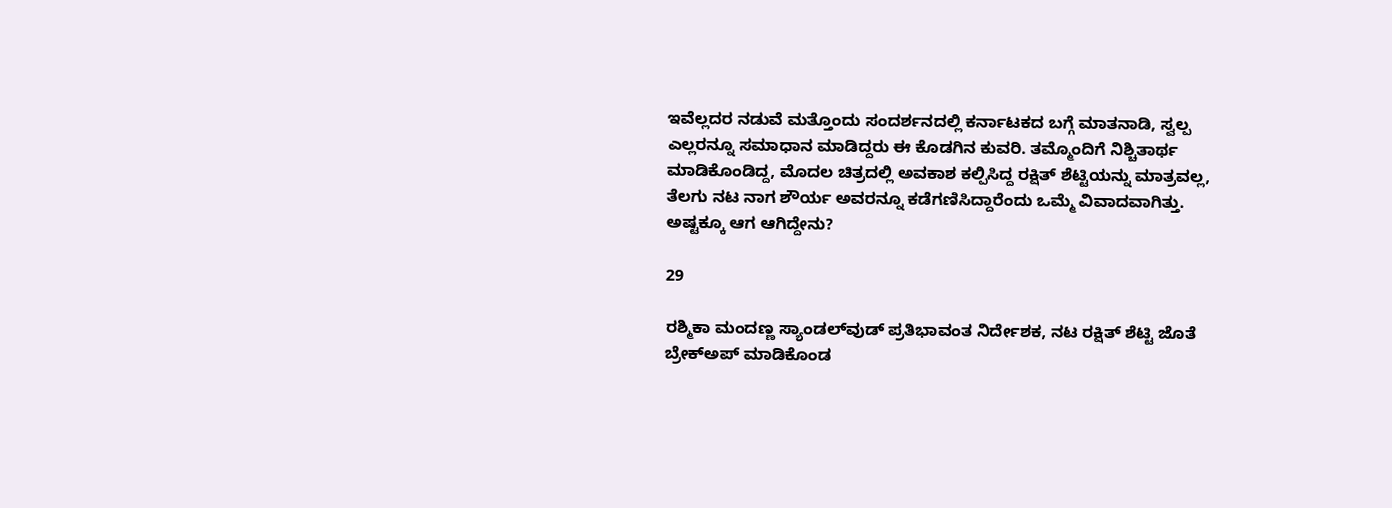ಇವೆಲ್ಲದರ ನಡುವೆ ಮತ್ತೊಂದು ಸಂದರ್ಶನದಲ್ಲಿ ಕರ್ನಾಟಕದ ಬಗ್ಗೆ ಮಾತನಾಡಿ, ಸ್ವಲ್ಪ ಎಲ್ಲರನ್ನೂ ಸಮಾಧಾನ ಮಾಡಿದ್ದರು ಈ ಕೊಡಗಿನ ಕುವರಿ. ತಮ್ಮೊಂದಿಗೆ ನಿಶ್ಚಿತಾರ್ಥ ಮಾಡಿಕೊಂಡಿದ್ದ, ಮೊದಲ ಚಿತ್ರದಲ್ಲಿ ಅವಕಾಶ ಕಲ್ಪಿಸಿದ್ದ ರಕ್ಷಿತ್ ಶೆಟ್ಟಿಯನ್ನು ಮಾತ್ರವಲ್ಲ, ತೆಲಗು ನಟ ನಾಗ ಶೌರ್ಯ ಅವರನ್ನೂ ಕಡೆಗಣಿಸಿದ್ದಾರೆಂದು ಒಮ್ಮೆ ವಿವಾದವಾಗಿತ್ತು. ಅಷ್ಟಕ್ಕೂ ಆಗ ಆಗಿದ್ದೇನು?

29

ರಶ್ಮಿಕಾ ಮಂದಣ್ಣ ಸ್ಯಾಂಡಲ್‌ವುಡ್ ಪ್ರತಿಭಾವಂತ ನಿರ್ದೇಶಕ, ನಟ ರಕ್ಷಿತ್ ಶೆಟ್ಟಿ ಜೊತೆ ಬ್ರೇಕ್‌ಅಪ್ ಮಾಡಿಕೊಂಡ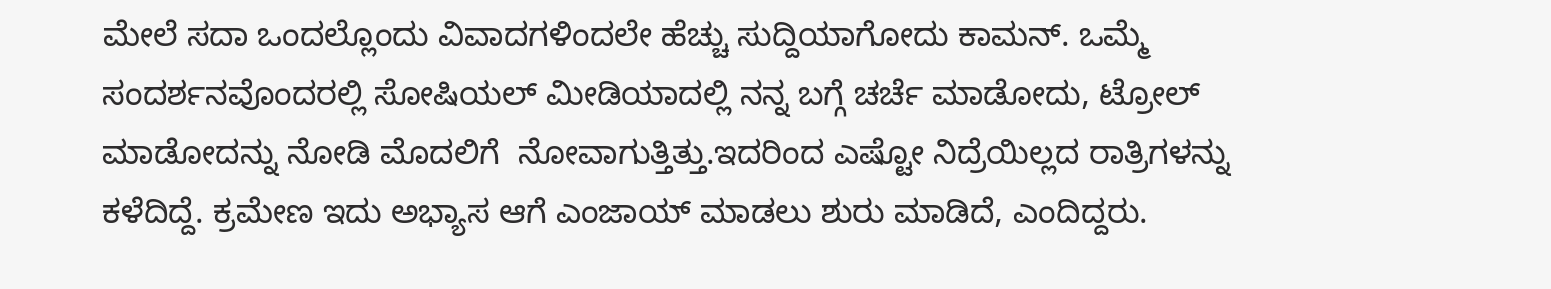ಮೇಲೆ ಸದಾ ಒಂದಲ್ಲೊಂದು ವಿವಾದಗಳಿಂದಲೇ ಹೆಚ್ಚು ಸುದ್ದಿಯಾಗೋದು ಕಾಮನ್. ಒಮ್ಮೆ ಸಂದರ್ಶನವೊಂದರಲ್ಲಿ ಸೋಷಿಯಲ್ ಮೀಡಿಯಾದಲ್ಲಿ ನನ್ನ ಬಗ್ಗೆ ಚರ್ಚೆ ಮಾಡೋದು, ಟ್ರೋಲ್‌ ಮಾಡೋದನ್ನು ನೋಡಿ ಮೊದಲಿಗೆ  ನೋವಾಗುತ್ತಿತ್ತು.ಇದರಿಂದ ಎಷ್ಟೋ ನಿದ್ರೆಯಿಲ್ಲದ ರಾತ್ರಿಗಳನ್ನು ಕಳೆದಿದ್ದೆ. ಕ್ರಮೇಣ ಇದು ಅಭ್ಯಾಸ ಆಗೆ ಎಂಜಾಯ್ ಮಾಡಲು ಶುರು ಮಾಡಿದೆ, ಎಂದಿದ್ದರು.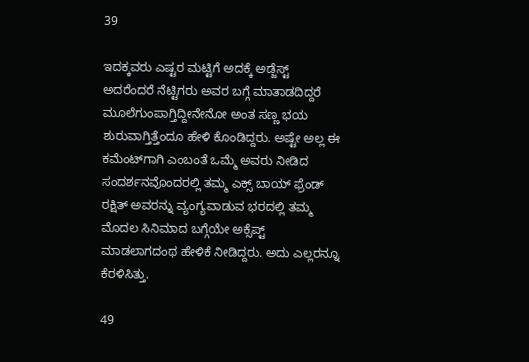39

ಇದಕ್ಕವರು ಎಷ್ಟರ ಮಟ್ಟಿಗೆ ಅದಕ್ಕೆ ಅಡ್ಜೆಸ್ಟ್ ಅದರೆಂದರೆ ನೆಟ್ಟಿಗರು ಅವರ ಬಗ್ಗೆ ಮಾತಾಡದಿದ್ದರೆ ಮೂಲೆಗುಂಪಾಗ್ತಿದ್ದೀನೇನೋ ಅಂತ ಸಣ್ಣ ಭಯ ಶುರುವಾಗ್ತಿತ್ತೆಂದೂ ಹೇಳಿ ಕೊಂಡಿದ್ದರು. ಅಷ್ಟೇ ಅಲ್ಲ ಈ ಕಮೆಂಟ್‌ಗಾಗಿ ಎಂಬಂತೆ ಒಮ್ಮೆ ಅವರು ನೀಡಿದ ಸಂದರ್ಶನವೊಂದರಲ್ಲಿ ತಮ್ಮ ಎಕ್ಸ್ ಬಾಯ್‌ ಫ್ರೆಂಡ್‌ ರಕ್ಷಿತ್ ಅವರನ್ನು ವ್ಯಂಗ್ಯವಾಡುವ ಭರದಲ್ಲಿ ತಮ್ಮ ಮೊದಲ ಸಿನಿಮಾದ ಬಗ್ಗೆಯೇ ಅಕ್ಸೆಪ್ಟ್ ಮಾಡಲಾಗದಂಥ ಹೇಳಿಕೆ ನೀಡಿದ್ದರು. ಅದು ಎಲ್ಲರನ್ನೂ ಕೆರಳಿಸಿತ್ತು.

49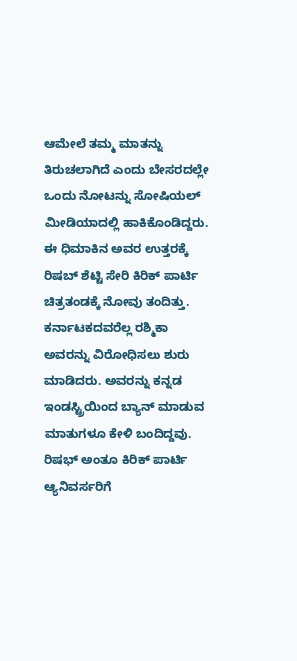ಆಮೇಲೆ ತಮ್ಮ ಮಾತನ್ನು ತಿರುಚಲಾಗಿದೆ ಎಂದು ಬೇಸರದಲ್ಲೇ ಒಂದು ನೋಟನ್ನು ಸೋಷಿಯಲ್ ಮೀಡಿಯಾದಲ್ಲಿ ಹಾಕಿಕೊಂಡಿದ್ದರು. ಈ ಧಿಮಾಕಿನ ಅವರ ಉತ್ತರಕ್ಕೆ ರಿಷಬ್ ಶೆಟ್ಟಿ ಸೇರಿ ಕಿರಿಕ್ ಪಾರ್ಟಿ ಚಿತ್ರತಂಡಕ್ಕೆ ನೋವು ತಂದಿತ್ತು. ಕರ್ನಾಟಕದವರೆಲ್ಲ ರಶ್ಮಿಕಾ ಅವರನ್ನು ವಿರೋಧಿಸಲು ಶುರು ಮಾಡಿದರು. ಅವರನ್ನು ಕನ್ನಡ ಇಂಡಸ್ಟ್ರಿಯಿಂದ ಬ್ಯಾನ್ ಮಾಡುವ ಮಾತುಗಳೂ ಕೇಳಿ ಬಂದಿದ್ದವು. ರಿಷಭ್ ಅಂತೂ ಕಿರಿಕ್ ಪಾರ್ಟಿ ಆ್ಯನಿವರ್ಸರಿಗೆ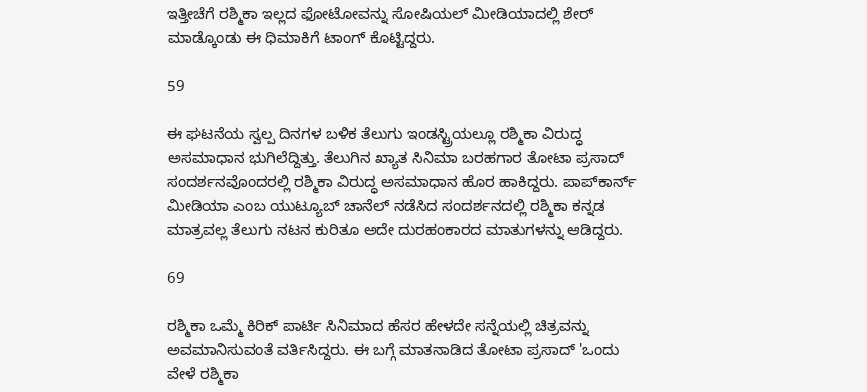ಇತ್ತೀಚೆಗೆ ರಶ್ಮಿಕಾ ಇಲ್ಲದ ಫೋಟೋವನ್ನು ಸೋಷಿಯಲ್ ಮೀಡಿಯಾದಲ್ಲಿ ಶೇರ್ ಮಾಡ್ಕೊಂಡು ಈ ಧಿಮಾಕಿಗೆ ಟಾಂಗ್ ಕೊಟ್ಟಿದ್ದರು.

59

ಈ ಘಟನೆಯ ಸ್ವಲ್ಪ ದಿನಗಳ ಬಳಿಕ ತೆಲುಗು ಇಂಡಸ್ಟ್ರಿಯಲ್ಲೂ ರಶ್ಮಿಕಾ ವಿರುದ್ಧ ಅಸಮಾಧಾನ ಭುಗಿಲೆದ್ದಿತ್ತು. ತೆಲುಗಿನ ಖ್ಯಾತ ಸಿನಿಮಾ ಬರಹಗಾರ ತೋಟಾ ಪ್ರಸಾದ್ ಸಂದರ್ಶನವೊಂದರಲ್ಲಿ ರಶ್ಮಿಕಾ ವಿರುದ್ಧ ಅಸಮಾಧಾನ ಹೊರ ಹಾಕಿದ್ದರು. ಪಾಪ್‌ಕಾರ್ನ್ ಮೀಡಿಯಾ ಎಂಬ ಯುಟ್ಯೂಬ್ ಚಾನೆಲ್ ನಡೆಸಿದ ಸಂದರ್ಶನದಲ್ಲಿ ರಶ್ಮಿಕಾ ಕನ್ನಡ ಮಾತ್ರವಲ್ಲ ತೆಲುಗು ನಟನ ಕುರಿತೂ ಅದೇ ದುರಹಂಕಾರದ ಮಾತುಗಳನ್ನು ಆಡಿದ್ದರು.

69

ರಶ್ಮಿಕಾ ಒಮ್ಮೆ ಕಿರಿಕ್ ಪಾರ್ಟಿ ಸಿನಿಮಾದ ಹೆಸರ ಹೇಳದೇ ಸನ್ನೆಯಲ್ಲಿ ಚಿತ್ರವನ್ನು ಅವಮಾನಿಸುವಂತೆ ವರ್ತಿಸಿದ್ದರು. ಈ ಬಗ್ಗೆ ಮಾತನಾಡಿದ ತೋಟಾ ಪ್ರಸಾದ್ 'ಒಂದು ವೇಳೆ ರಶ್ಮಿಕಾ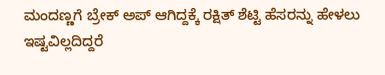ಮಂದಣ್ಣಗೆ ಬ್ರೇಕ್ ಅಪ್ ಆಗಿದ್ದಕ್ಕೆ ರಕ್ಷಿತ್ ಶೆಟ್ಟಿ ಹೆಸರನ್ನು ಹೇಳಲು ಇಷ್ಟವಿಲ್ಲದಿದ್ದರೆ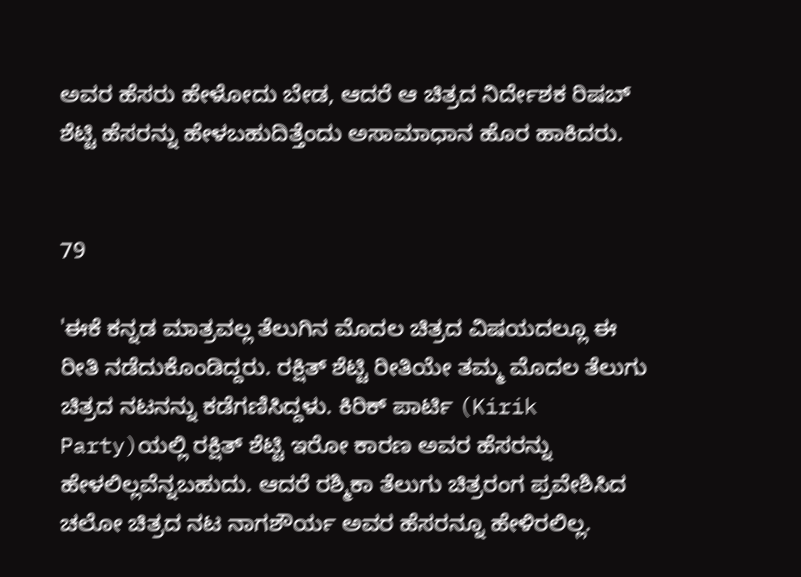ಅವರ ಹೆಸರು ಹೇಳೋದು ಬೇಡ, ಆದರೆ ಆ ಚಿತ್ರದ ನಿರ್ದೇಶಕ ರಿಷಬ್ ಶೆಟ್ಟಿ ಹೆಸರನ್ನು ಹೇಳಬಹುದಿತ್ತೆಂದು ಅಸಾಮಾಧಾನ ಹೊರ ಹಾಕಿದರು.


79

'ಈಕೆ ಕನ್ನಡ ಮಾತ್ರವಲ್ಲ ತೆಲುಗಿನ ಮೊದಲ ಚಿತ್ರದ ವಿಷಯದಲ್ಲೂ ಈ ರೀತಿ ನಡೆದುಕೊಂಡಿದ್ದರು. ರಕ್ಷಿತ್ ಶೆಟ್ಟಿ ರೀತಿಯೇ ತಮ್ಮ ಮೊದಲ ತೆಲುಗು ಚಿತ್ರದ ನಟನನ್ನು ಕಡೆಗಣಿಸಿದ್ದಳು. ಕಿರಿಕ್ ಪಾರ್ಟಿ (Kirik Party)ಯಲ್ಲಿ ರಕ್ಷಿತ್ ಶೆಟ್ಟಿ ಇರೋ ಕಾರಣ ಅವರ ಹೆಸರನ್ನು ಹೇಳಲಿಲ್ಲವೆನ್ನಬಹುದು. ಆದರೆ ರಶ್ಮಿಕಾ ತೆಲುಗು ಚಿತ್ರರಂಗ ಪ್ರವೇಶಿಸಿದ ಚಲೋ ಚಿತ್ರದ ನಟ ನಾಗಶೌರ್ಯ ಅವರ ಹೆಸರನ್ನೂ ಹೇಳಿರಲಿಲ್ಲ.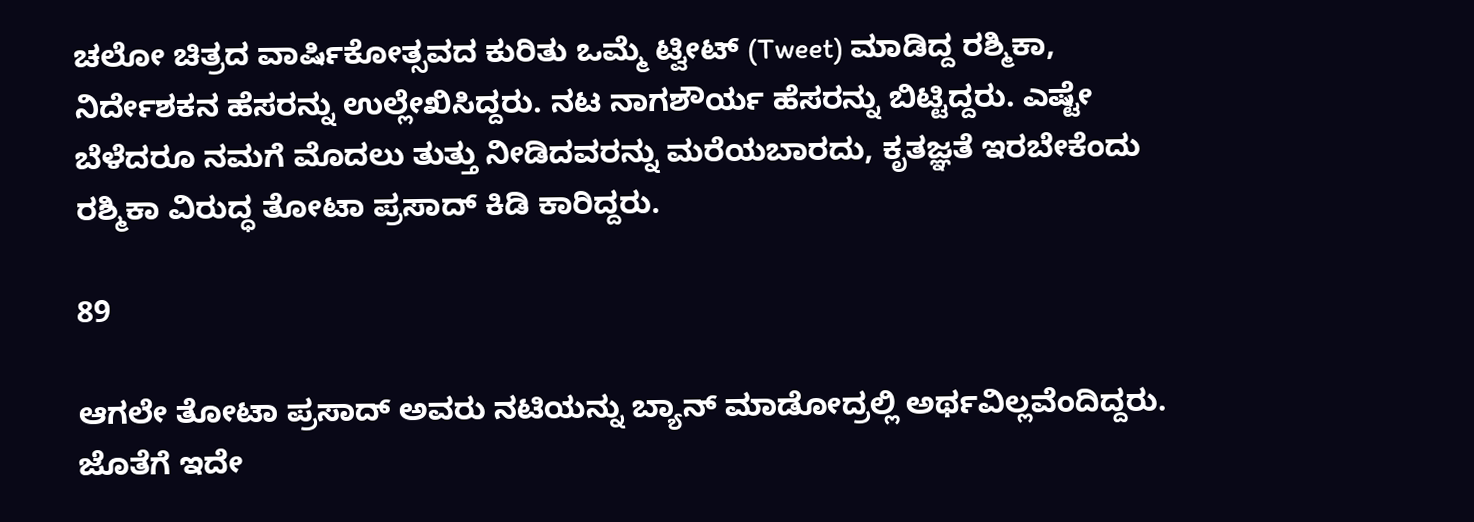ಚಲೋ ಚಿತ್ರದ ವಾರ್ಷಿಕೋತ್ಸವದ ಕುರಿತು ಒಮ್ಮೆ ಟ್ವೀಟ್ (Tweet) ಮಾಡಿದ್ದ ರಶ್ಮಿಕಾ, ನಿರ್ದೇಶಕನ ಹೆಸರನ್ನು ಉಲ್ಲೇಖಿಸಿದ್ದರು. ನಟ ನಾಗಶೌರ್ಯ ಹೆಸರನ್ನು ಬಿಟ್ಟಿದ್ದರು. ಎಷ್ಟೇ ಬೆಳೆದರೂ ನಮಗೆ ಮೊದಲು ತುತ್ತು ನೀಡಿದವರನ್ನು ಮರೆಯಬಾರದು, ಕೃತಜ್ಞತೆ ಇರಬೇಕೆಂದು ರಶ್ಮಿಕಾ ವಿರುದ್ಧ ತೋಟಾ ಪ್ರಸಾದ್ ಕಿಡಿ ಕಾರಿದ್ದರು.

89

ಆಗಲೇ ತೋಟಾ ಪ್ರಸಾದ್ ಅವರು ನಟಿಯನ್ನು ಬ್ಯಾನ್ ಮಾಡೋದ್ರಲ್ಲಿ ಅರ್ಥವಿಲ್ಲವೆಂದಿದ್ದರು. ಜೊತೆಗೆ ಇದೇ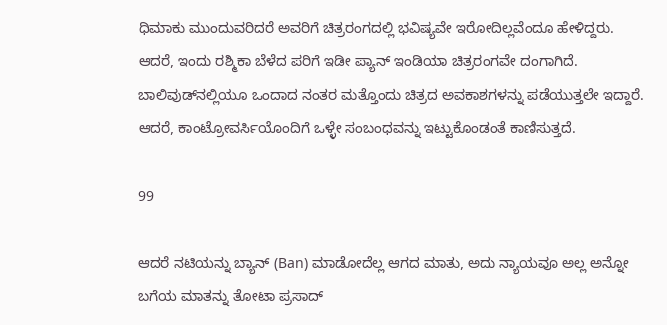ಧಿಮಾಕು ಮುಂದುವರಿದರೆ ಅವರಿಗೆ ಚಿತ್ರರಂಗದಲ್ಲಿ ಭವಿಷ್ಯವೇ ಇರೋದಿಲ್ಲವೆಂದೂ ಹೇಳಿದ್ದರು. ಆದರೆ, ಇಂದು ರಶ್ಮಿಕಾ ಬೆಳೆದ ಪರಿಗೆ ಇಡೀ ಪ್ಯಾನ್ ಇಂಡಿಯಾ ಚಿತ್ರರಂಗವೇ ದಂಗಾಗಿದೆ. ಬಾಲಿವುಡ್‌ನಲ್ಲಿಯೂ ಒಂದಾದ ನಂತರ ಮತ್ತೊಂದು ಚಿತ್ರದ ಅವಕಾಶಗಳನ್ನು ಪಡೆಯುತ್ತಲೇ ಇದ್ದಾರೆ. ಆದರೆ, ಕಾಂಟ್ರೋವರ್ಸಿಯೊಂದಿಗೆ ಒಳ್ಳೇ ಸಂಬಂಧವನ್ನು ಇಟ್ಟುಕೊಂಡಂತೆ ಕಾಣಿಸುತ್ತದೆ.

99

ಆದರೆ ನಟಿಯನ್ನು ಬ್ಯಾನ್ (Ban) ಮಾಡೋದೆಲ್ಲ ಆಗದ ಮಾತು, ಅದು ನ್ಯಾಯವೂ ಅಲ್ಲ ಅನ್ನೋ ಬಗೆಯ ಮಾತನ್ನು ತೋಟಾ ಪ್ರಸಾದ್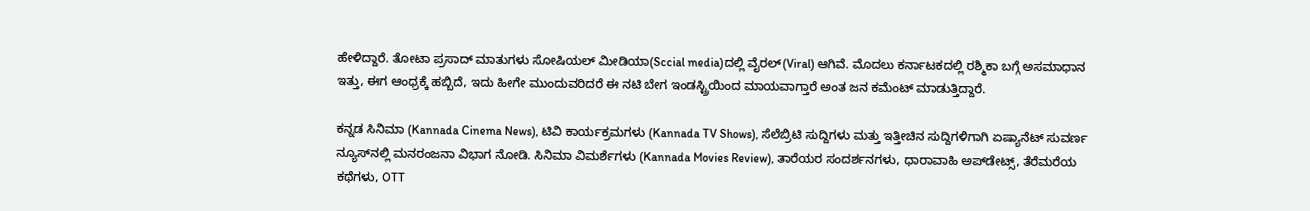ಹೇಳಿದ್ದಾರೆ. ತೋಟಾ ಪ್ರಸಾದ್ ಮಾತುಗಳು ಸೋಷಿಯಲ್ ಮೀಡಿಯಾ(Sccial media)ದಲ್ಲಿ ವೈರಲ್(Viral) ಆಗಿವೆ. ಮೊದಲು ಕರ್ನಾಟಕದಲ್ಲಿ ರಶ್ಮಿಕಾ ಬಗ್ಗೆ ಅಸಮಾಧಾನ ಇತ್ತು, ಈಗ ಆಂಧ್ರಕ್ಕೆ ಹಬ್ಬಿದೆ, ಇದು ಹೀಗೇ ಮುಂದುವರಿದರೆ ಈ ನಟಿ ಬೇಗ ಇಂಡಸ್ಟ್ರಿಯಿಂದ ಮಾಯವಾಗ್ತಾರೆ ಅಂತ ಜನ ಕಮೆಂಟ್ ಮಾಡುತ್ತಿದ್ದಾರೆ.

ಕನ್ನಡ ಸಿನಿಮಾ (Kannada Cinema News), ಟಿವಿ ಕಾರ್ಯಕ್ರಮಗಳು (Kannada TV Shows), ಸೆಲೆಬ್ರಿಟಿ ಸುದ್ದಿಗಳು ಮತ್ತು ಇತ್ತೀಚಿನ ಸುದ್ದಿಗಳಿಗಾಗಿ ಏಷ್ಯಾನೆಟ್ ಸುವರ್ಣ ನ್ಯೂಸ್‌ನಲ್ಲಿ ಮನರಂಜನಾ ವಿಭಾಗ ನೋಡಿ. ಸಿನಿಮಾ ವಿಮರ್ಶೆಗಳು (Kannada Movies Review), ತಾರೆಯರ ಸಂದರ್ಶನಗಳು, ಧಾರಾವಾಹಿ ಅಪ್‌ಡೇಟ್ಸ್‌, ತೆರೆಮರೆಯ ಕಥೆಗಳು, OTT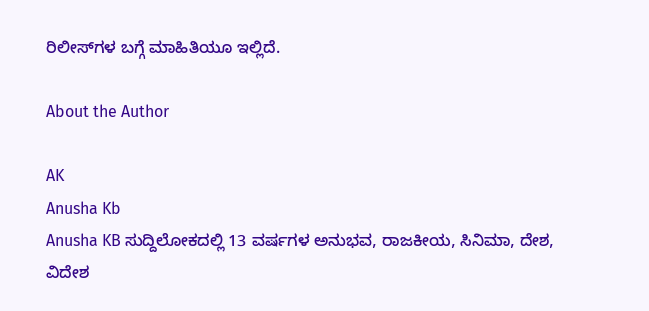ರಿಲೀಸ್‌ಗಳ ಬಗ್ಗೆ ಮಾಹಿತಿಯೂ ಇಲ್ಲಿದೆ.

About the Author

AK
Anusha Kb
Anusha KB ಸುದ್ದಿಲೋಕದಲ್ಲಿ 13 ವರ್ಷಗಳ ಅನುಭವ, ರಾಜಕೀಯ, ಸಿನಿಮಾ, ದೇಶ, ವಿದೇಶ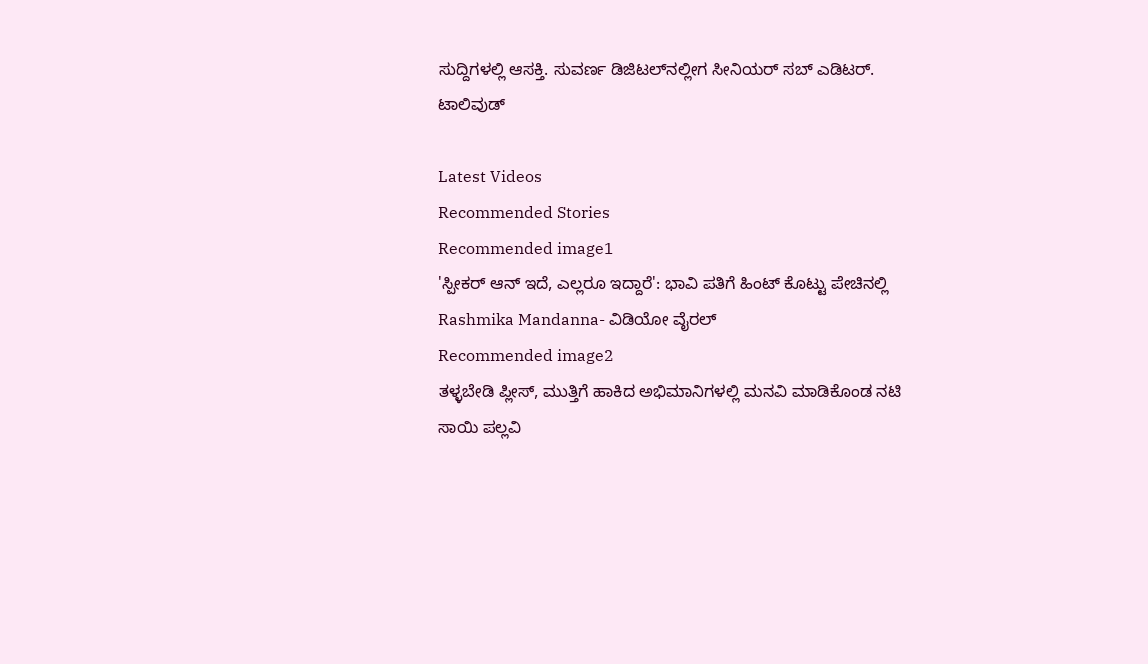ಸುದ್ದಿಗಳಲ್ಲಿ ಆಸಕ್ತಿ. ಸುವರ್ಣ ಡಿಜಿಟಲ್‌ನಲ್ಲೀಗ ಸೀನಿಯರ್ ಸಬ್ ಎಡಿಟರ್.
ಟಾಲಿವುಡ್

Latest Videos
Recommended Stories
Recommended image1
'ಸ್ಪೀಕರ್ ಆನ್ ಇದೆ, ಎಲ್ಲರೂ ಇದ್ದಾರೆ': ಭಾವಿ ಪತಿಗೆ ಹಿಂಟ್ ಕೊಟ್ಟು ಪೇಚಿನಲ್ಲಿ Rashmika Mandanna- ವಿಡಿಯೋ ವೈರಲ್
Recommended image2
ತಳ್ಳಬೇಡಿ ಪ್ಲೀಸ್, ಮುತ್ತಿಗೆ ಹಾಕಿದ ಅಭಿಮಾನಿಗಳಲ್ಲಿ ಮನವಿ ಮಾಡಿಕೊಂಡ ನಟಿ ಸಾಯಿ ಪಲ್ಲವಿ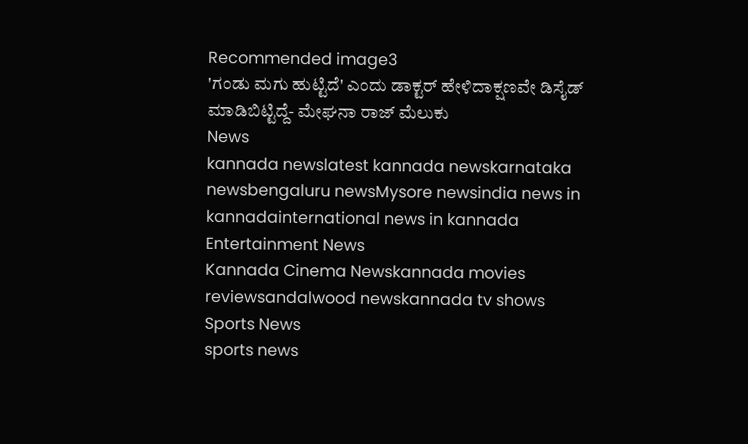Recommended image3
'ಗಂಡು ಮಗು ಹುಟ್ಟಿದೆ' ಎಂದು ಡಾಕ್ಟರ್ ಹೇಳಿದಾಕ್ಷಣವೇ ಡಿಸೈಡ್ ಮಾಡಿಬಿಟ್ಟಿದ್ದೆ- ಮೇಘನಾ ರಾಜ್ ಮೆಲುಕು
News
kannada newslatest kannada newskarnataka newsbengaluru newsMysore newsindia news in kannadainternational news in kannada
Entertainment News
Kannada Cinema Newskannada movies reviewsandalwood newskannada tv shows
Sports News
sports news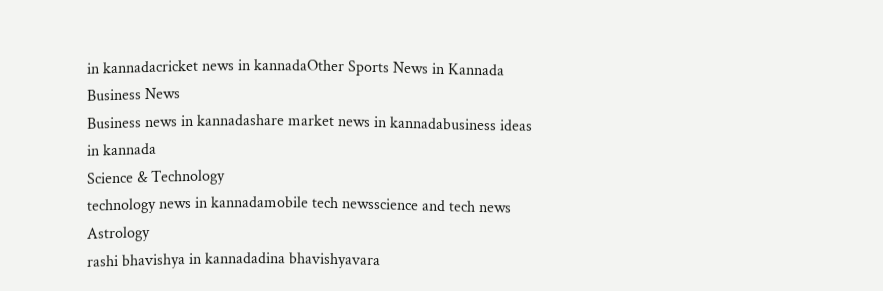in kannadacricket news in kannadaOther Sports News in Kannada
Business News
Business news in kannadashare market news in kannadabusiness ideas in kannada
Science & Technology
technology news in kannadamobile tech newsscience and tech news
Astrology
rashi bhavishya in kannadadina bhavishyavara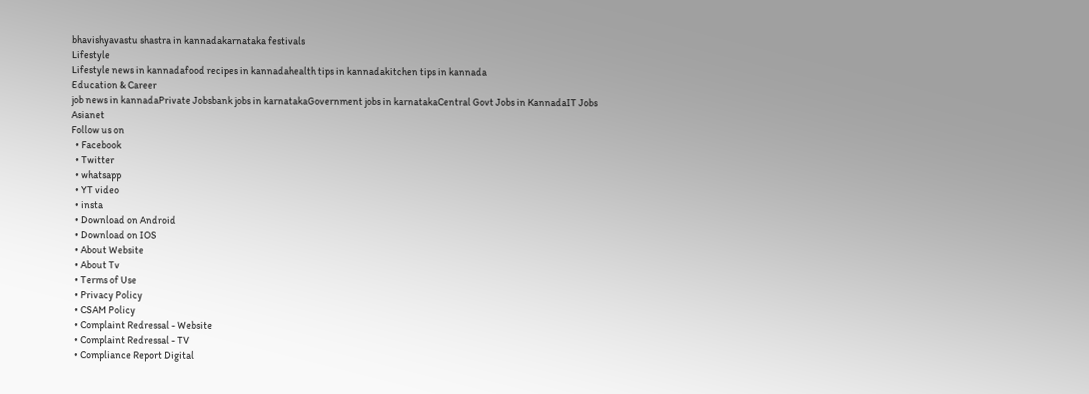bhavishyavastu shastra in kannadakarnataka festivals
Lifestyle
Lifestyle news in kannadafood recipes in kannadahealth tips in kannadakitchen tips in kannada
Education & Career
job news in kannadaPrivate Jobsbank jobs in karnatakaGovernment jobs in karnatakaCentral Govt Jobs in KannadaIT Jobs
Asianet
Follow us on
  • Facebook
  • Twitter
  • whatsapp
  • YT video
  • insta
  • Download on Android
  • Download on IOS
  • About Website
  • About Tv
  • Terms of Use
  • Privacy Policy
  • CSAM Policy
  • Complaint Redressal - Website
  • Complaint Redressal - TV
  • Compliance Report Digital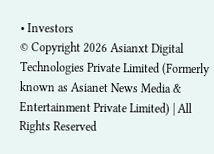• Investors
© Copyright 2026 Asianxt Digital Technologies Private Limited (Formerly known as Asianet News Media & Entertainment Private Limited) | All Rights Reserved